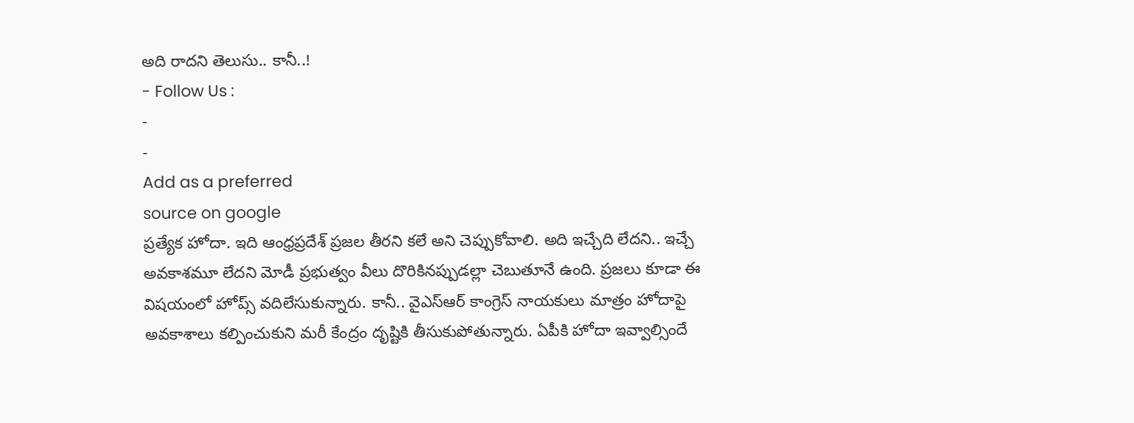అది రాదని తెలుసు.. కానీ..!
- Follow Us :
-
-
Add as a preferred
source on google
ప్రత్యేక హోదా. ఇది ఆంధ్రప్రదేశ్ ప్రజల తీరని కలే అని చెప్పుకోవాలి. అది ఇచ్చేది లేదని.. ఇచ్చే అవకాశమూ లేదని మోడీ ప్రభుత్వం వీలు దొరికినప్పుడల్లా చెబుతూనే ఉంది. ప్రజలు కూడా ఈ విషయంలో హోప్స్ వదిలేసుకున్నారు. కానీ.. వైఎస్ఆర్ కాంగ్రెస్ నాయకులు మాత్రం హోదాపై అవకాశాలు కల్పించుకుని మరీ కేంద్రం దృష్టికి తీసుకుపోతున్నారు. ఏపీకి హోదా ఇవ్వాల్సిందే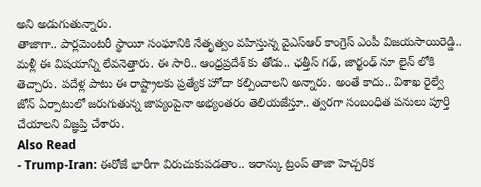అని అడుగుతున్నారు.
తాజాగా.. పార్లమెంటరీ స్థాయీ సంఘానికి నేతృత్వం వహిస్తున్న వైఎస్ఆర్ కాంగ్రెస్ ఎంపీ విజయసాయిరెడ్డి.. మళ్లీ ఈ విషయాన్ని లేవనెత్తారు. ఈ సారి.. ఆంధ్రప్రదేశ్ కు తోడు.. ఛత్తీస్ గఢ్, జార్ఖంఢ్ నూ లైన్ లోకి తెచ్చారు. పదేళ్ల పాటు ఈ రాష్ట్రాలకు ప్రత్యేక హోదా కల్పించాలని అన్నారు. అంతే కాదు.. విశాఖ రైల్వే జోన్ ఏర్పాటులో జరుగుతున్న జాప్యంపైనా అభ్యంతరం తెలియజేస్తూ.. త్వరగా సంబంధిత పనులు పూర్తి చేయాలని విజ్ఞప్తి చేశారు.
Also Read
- Trump-Iran: ఈరోజే భారీగా విరుచుకుపడతాం.. ఇరాన్కు ట్రంప్ తాజా హెచ్చరిక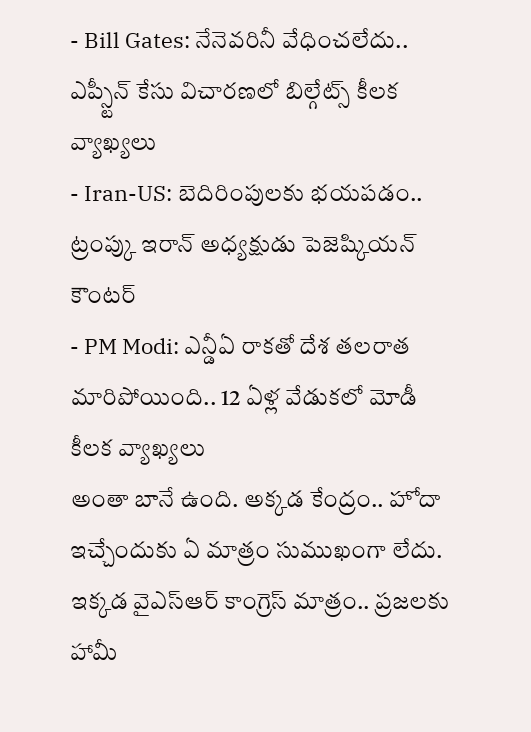- Bill Gates: నేనెవరినీ వేధించలేదు.. ఎప్స్టీన్ కేసు విచారణలో బిల్గేట్స్ కీలక వ్యాఖ్యలు
- Iran-US: బెదిరింపులకు భయపడం.. ట్రంప్కు ఇరాన్ అధ్యక్షుడు పెజెష్కియన్ కౌంటర్
- PM Modi: ఎన్డీఏ రాకతో దేశ తలరాత మారిపోయింది.. 12 ఏళ్ల వేడుకలో మోడీ కీలక వ్యాఖ్యలు
అంతా బానే ఉంది. అక్కడ కేంద్రం.. హోదా ఇచ్చేందుకు ఏ మాత్రం సుముఖంగా లేదు. ఇక్కడ వైఎస్ఆర్ కాంగ్రెస్ మాత్రం.. ప్రజలకు హామీ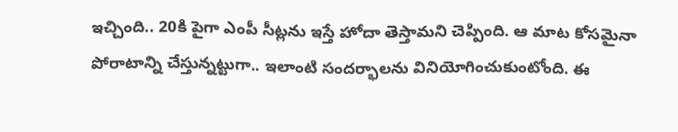ఇచ్చింది.. 20కి పైగా ఎంపీ సీట్లను ఇస్తే హోదా తెస్తామని చెప్పింది. ఆ మాట కోసమైనా పోరాటాన్ని చేస్తున్నట్టుగా.. ఇలాంటి సందర్భాలను వినియోగించుకుంటోంది. ఈ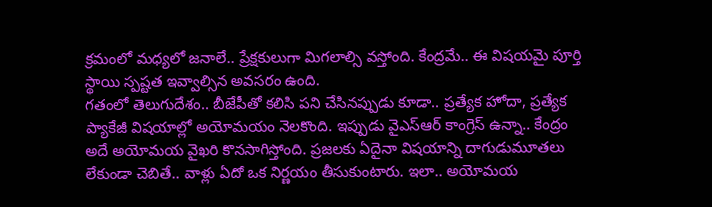క్రమంలో మధ్యలో జనాలే.. ప్రేక్షకులుగా మిగలాల్సి వస్తోంది. కేంద్రమే.. ఈ విషయమై పూర్తి స్థాయి స్పష్టత ఇవ్వాల్సిన అవసరం ఉంది.
గతంలో తెలుగుదేశం.. బీజేపీతో కలిసి పని చేసినప్పుడు కూడా.. ప్రత్యేక హోదా, ప్రత్యేక ప్యాకేజీ విషయాల్లో అయోమయం నెలకొంది. ఇప్పుడు వైఎస్ఆర్ కాంగ్రెస్ ఉన్నా.. కేంద్రం అదే అయోమయ వైఖరి కొనసాగిస్తోంది. ప్రజలకు ఏదైనా విషయాన్ని దాగుడుమూతలు లేకుండా చెబితే.. వాళ్లు ఏదో ఒక నిర్ణయం తీసుకుంటారు. ఇలా.. అయోమయ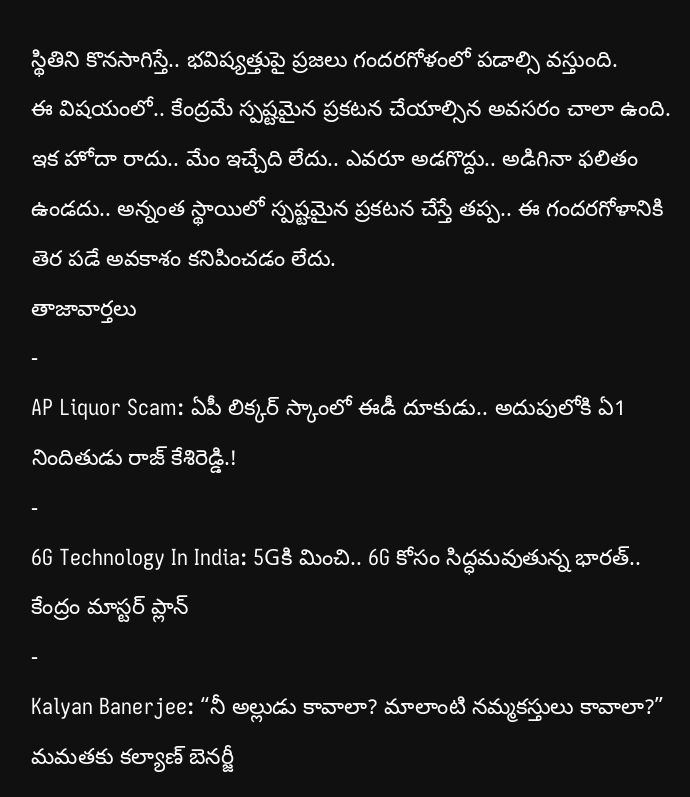స్థితిని కొనసాగిస్తే.. భవిష్యత్తుపై ప్రజలు గందరగోళంలో పడాల్సి వస్తుంది.
ఈ విషయంలో.. కేంద్రమే స్పష్టమైన ప్రకటన చేయాల్సిన అవసరం చాలా ఉంది. ఇక హోదా రాదు.. మేం ఇచ్చేది లేదు.. ఎవరూ అడగొద్దు.. అడిగినా ఫలితం ఉండదు.. అన్నంత స్థాయిలో స్పష్టమైన ప్రకటన చేస్తే తప్ప.. ఈ గందరగోళానికి తెర పడే అవకాశం కనిపించడం లేదు.
తాజావార్తలు
-
AP Liquor Scam: ఏపీ లిక్కర్ స్కాంలో ఈడీ దూకుడు.. అదుపులోకి ఏ1 నిందితుడు రాజ్ కేశిరెడ్డి.!
-
6G Technology In India: 5Gకి మించి.. 6G కోసం సిద్ధమవుతున్న భారత్.. కేంద్రం మాస్టర్ ప్లాన్
-
Kalyan Banerjee: “నీ అల్లుడు కావాలా? మాలాంటి నమ్మకస్తులు కావాలా?” మమతకు కల్యాణ్ బెనర్జీ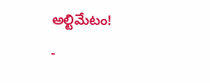అల్టిమేటం!
-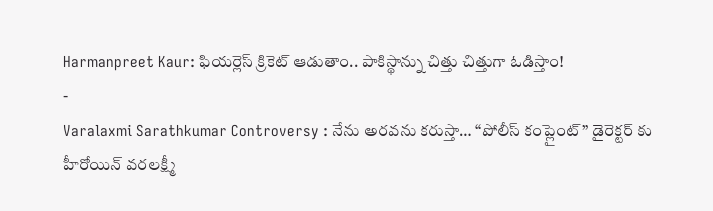Harmanpreet Kaur: ఫియర్లెస్ క్రికెట్ ఆడుతాం.. పాకిస్థాన్ను చిత్తు చిత్తుగా ఓడిస్తాం!
-
Varalaxmi Sarathkumar Controversy : నేను అరవను కరుస్తా… “పోలీస్ కంప్లైంట్” డైరెక్టర్ కు హీరోయిన్ వరలక్ష్మీ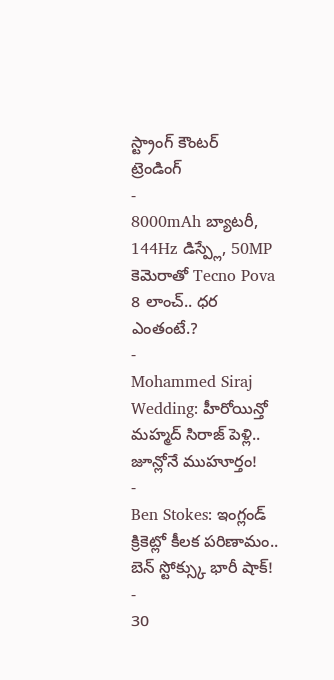స్ట్రాంగ్ కౌంటర్
ట్రెండింగ్
-
8000mAh బ్యాటరీ, 144Hz డిస్ప్లే, 50MP కెమెరాతో Tecno Pova 8 లాంచ్.. ధర ఎంతంటే.?
-
Mohammed Siraj Wedding: హీరోయిన్తో మహ్మద్ సిరాజ్ పెళ్లి.. జూన్లోనే ముహూర్తం!
-
Ben Stokes: ఇంగ్లండ్ క్రికెట్లో కీలక పరిణామం.. బెన్ స్టోక్స్కు భారీ షాక్!
-
30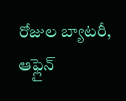రోజుల బ్యాటరీ, ఆఫ్లైన్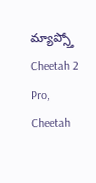మ్యాప్స్తో Cheetah 2 Pro, Cheetah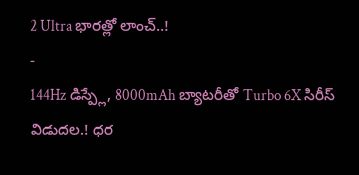2 Ultra భారత్లో లాంచ్..!
-
144Hz డిస్ప్లే, 8000mAh బ్యాటరీతో Turbo 6X సిరీస్ విడుదల.! ధర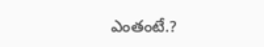ఎంతంటే.?